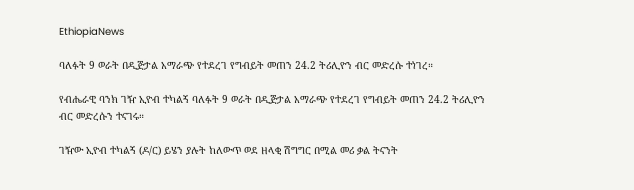EthiopiaNews

ባለፉት 9 ወራት በዲጅታል አማራጭ የተደረገ የግብይት መጠን 24.2 ትሪሊዮን ብር መድረሱ ተነገረ።

የብሔራዊ ባንክ ገዥ ኢዮብ ተካልኝ ባለፉት 9 ወራት በዲጅታል አማራጭ የተደረገ የግብይት መጠን 24.2 ትሪሊዮን ብር መድረሱን ተናገሩ።

ገዥው ኢዮብ ተካልኝ (ዶ/ር) ይሄን ያሉት ከለውጥ ወደ ዘላቂ ሽግግር በሚል መሪ ቃል ትናንት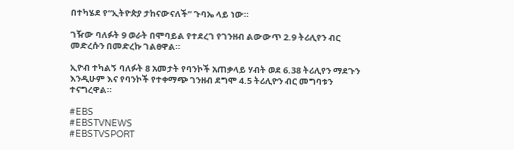በተካሄደ የ“ኢትዮጵያ ታከናውናለች” ጉባኤ ላይ ነው።

ገዥው ባለፉት 9 ወራት በሞባይል የተደረገ የገንዘብ ልውውጥ 2.9 ትሪሊየን ብር መድረሱን በመድረኩ ገልፀዋል።

ኢዮብ ተካልኝ ባለፉት 8 አመታት የባንኮች አጠቃላይ ሃብት ወደ 6.38 ትሪሊየን ማደጉን እንዲሁም እና የባንኮች የተቀማጭ ገንዘብ ደግሞ 4.5 ትሪሊዮን ብር መግባቱን ተናግረዋል።

#EBS
#EBSTVNEWS
#EBSTVSPORT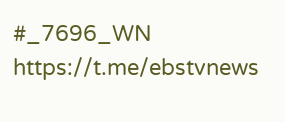#_7696_WN
https://t.me/ebstvnews